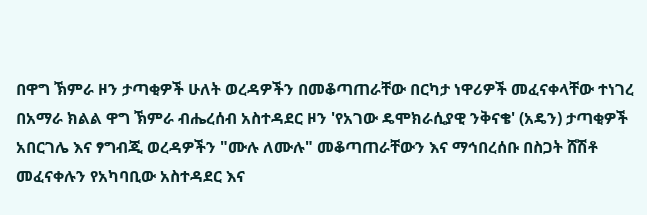በዋግ ኽምራ ዞን ታጣቂዎች ሁለት ወረዳዎችን በመቆጣጠራቸው በርካታ ነዋሪዎች መፈናቀላቸው ተነገረ
በአማራ ክልል ዋግ ኽምራ ብሔረሰብ አስተዳደር ዞን 'የአገው ዴሞክራሲያዊ ንቅናቄ' (አዴን) ታጣቂዎች አበርገሌ እና ፃግብጂ ወረዳዎችን "ሙሉ ለሙሉ" መቆጣጠራቸውን እና ማኅበረሰቡ በስጋት ሸሽቶ መፈናቀሉን የአካባቢው አስተዳደር እና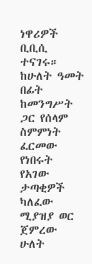ነዋሪዎች ቢቢሲ ተናገሩ። ከሁለት ዓመት በፊት ከመንግሥት ጋር የሰላም ስምምነት ፈርመው የነበሩት የአገው ታጣቂዎች ካለፈው ሚያዝያ ወር ጀምረው ሁለት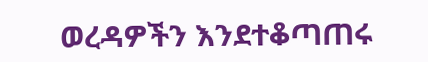ወረዳዎችን እንደተቆጣጠሩ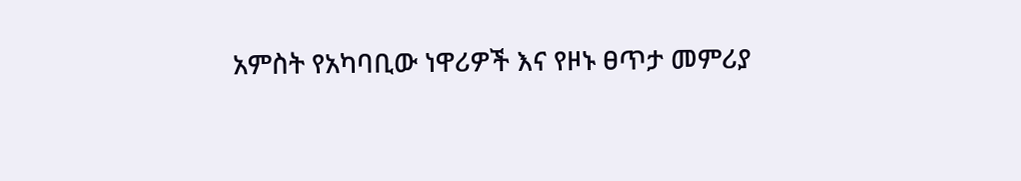አምስት የአካባቢው ነዋሪዎች እና የዞኑ ፀጥታ መምሪያ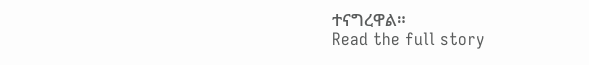ተናግረዋል።
Read the full story